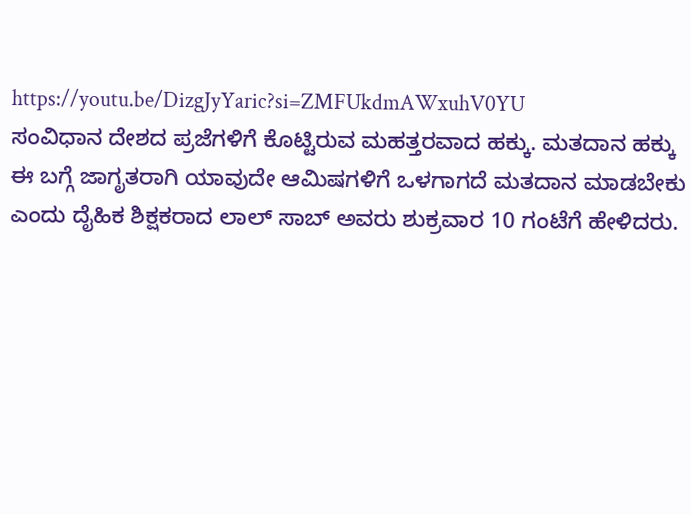https://youtu.be/DizgJyYaric?si=ZMFUkdmAWxuhV0YU
ಸಂವಿಧಾನ ದೇಶದ ಪ್ರಜೆಗಳಿಗೆ ಕೊಟ್ಟಿರುವ ಮಹತ್ತರವಾದ ಹಕ್ಕು. ಮತದಾನ ಹಕ್ಕು ಈ ಬಗ್ಗೆ ಜಾಗೃತರಾಗಿ ಯಾವುದೇ ಆಮಿಷಗಳಿಗೆ ಒಳಗಾಗದೆ ಮತದಾನ ಮಾಡಬೇಕು ಎಂದು ದೈಹಿಕ ಶಿಕ್ಷಕರಾದ ಲಾಲ್ ಸಾಬ್ ಅವರು ಶುಕ್ರವಾರ 10 ಗಂಟೆಗೆ ಹೇಳಿದರು.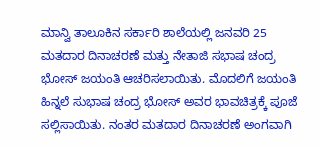ಮಾನ್ವಿ ತಾಲೂಕಿನ ಸರ್ಕಾರಿ ಶಾಲೆಯಲ್ಲಿ ಜನವರಿ 25 ಮತದಾರ ದಿನಾಚರಣೆ ಮತ್ತು ನೇತಾಜಿ ಸಭಾಷ ಚಂದ್ರ ಭೋಸ್ ಜಯಂತಿ ಆಚರಿಸಲಾಯಿತು. ಮೊದಲಿಗೆ ಜಯಂತಿ ಹಿನ್ನಲೆ ಸುಭಾಷ ಚಂದ್ರ ಭೋಸ್ ಅವರ ಭಾವಚಿತ್ರಕ್ಕೆ ಪೂಜೆ ಸಲ್ಲಿಸಾಯಿತು. ನಂತರ ಮತದಾರ ದಿನಾಚರಣೆ ಅಂಗವಾಗಿ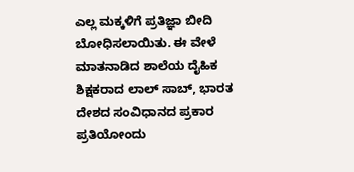ಎಲ್ಲ ಮಕ್ಕಳಿಗೆ ಪ್ರತಿಜ್ಞಾ ಬೀದಿ ಬೋಧಿಸಲಾಯಿತು. ಈ ವೇಳೆ ಮಾತನಾಡಿದ ಶಾಲೆಯ ದೈಹಿಕ ಶಿಕ್ಷಕರಾದ ಲಾಲ್ ಸಾಬ್, ಭಾರತ ದೇಶದ ಸಂವಿಧಾನದ ಪ್ರಕಾರ ಪ್ರತಿಯೋಂದು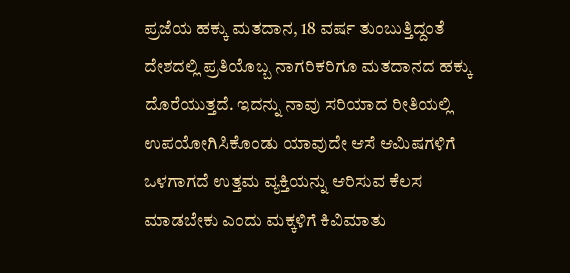ಪ್ರಜೆಯ ಹಕ್ಕು ಮತದಾನ, 18 ವರ್ಷ ತುಂಬುತ್ತಿದ್ದಂತೆ ದೇಶದಲ್ಲಿ ಪ್ರತಿಯೊಬ್ಬ ನಾಗರಿಕರಿಗೂ ಮತದಾನದ ಹಕ್ಕು ದೊರೆಯುತ್ತದೆ. ಇದನ್ನು ನಾವು ಸರಿಯಾದ ರೀತಿಯಲ್ಲಿ ಉಪಯೋಗಿಸಿಕೊಂಡು ಯಾವುದೇ ಆಸೆ ಆಮಿಷಗಳಿಗೆ ಒಳಗಾಗದೆ ಉತ್ತಮ ವ್ಯಕ್ತಿಯನ್ನು ಆರಿಸುವ ಕೆಲಸ ಮಾಡಬೇಕು ಎಂದು ಮಕ್ಕಳಿಗೆ ಕಿವಿಮಾತು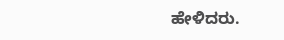ಹೇಳಿದರು.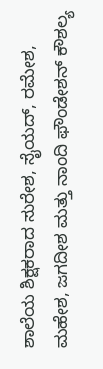ಶಾಲೆಯ ಶಿಕ್ಷಕರಾದ ಸುರೇಶ, ಸೈಯದ್, ರಮೇಶ, ಮಹೇಶ, ಜಗದೀಶ ಮತ್ತು ನಾಂದಿ ಫೌಂಡೇಶನ್ ಕೌಶಲ್ಯ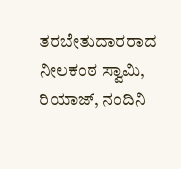ತರಬೇತುದಾರರಾದ ನೀಲಕಂಠ ಸ್ವಾಮಿ, ರಿಯಾಜ್, ನಂದಿನಿ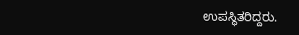ಉಪಸ್ಥಿತರಿದ್ದರು.